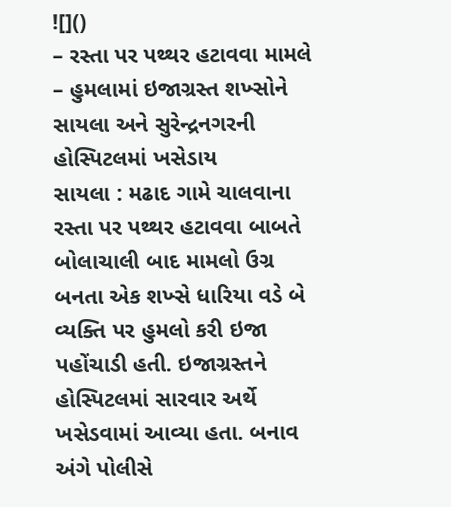![]()
– રસ્તા પર પથ્થર હટાવવા મામલે
– હુમલામાં ઇજાગ્રસ્ત શખ્સોને સાયલા અને સુરેન્દ્રનગરની હોસ્પિટલમાં ખસેડાય
સાયલા : મઢાદ ગામે ચાલવાના રસ્તા પર પથ્થર હટાવવા બાબતે બોલાચાલી બાદ મામલો ઉગ્ર બનતા એક શખ્સે ધારિયા વડે બે વ્યક્તિ પર હુમલો કરી ઇજા પહોંચાડી હતી. ઇજાગ્રસ્તને હોસ્પિટલમાં સારવાર અર્થે ખસેડવામાં આવ્યા હતા. બનાવ અંગે પોલીસે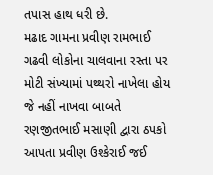તપાસ હાથ ધરી છે.
મઢાદ ગામના પ્રવીણ રામભાઈ ગઢવી લોકોના ચાલવાના રસ્તા પર મોટી સંખ્યામાં પથ્થરો નાખેલા હોય જે નહીં નાખવા બાબતે રણજીતભાઈ મસાણી દ્વારા ઠપકો આપતા પ્રવીણ ઉશ્કેરાઈ જઈ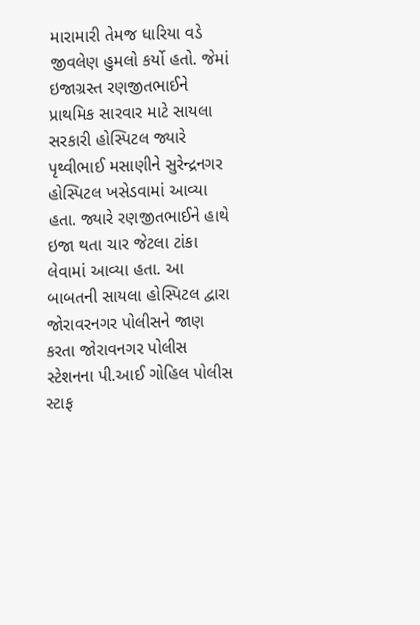મારામારી તેમજ ધારિયા વડે જીવલેણ હુમલો કર્યો હતો. જેમાં ઇજાગ્રસ્ત રણજીતભાઈને પ્રાથમિક સારવાર માટે સાયલા સરકારી હોસ્પિટલ જ્યારે પૃથ્વીભાઈ મસાણીને સુરેન્દ્રનગર હોસ્પિટલ ખસેડવામાં આવ્યા હતા. જ્યારે રણજીતભાઈને હાથે ઇજા થતા ચાર જેટલા ટાંકા લેવામાં આવ્યા હતા. આ બાબતની સાયલા હોસ્પિટલ દ્વારા જોરાવરનગર પોલીસને જાણ કરતા જોરાવનગર પોલીસ સ્ટેશનના પી.આઈ ગોહિલ પોલીસ સ્ટાફ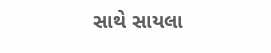સાથે સાયલા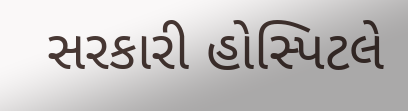સરકારી હોસ્પિટલે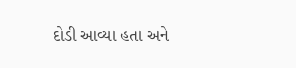દોડી આવ્યા હતા અને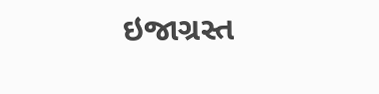ઇજાગ્રસ્ત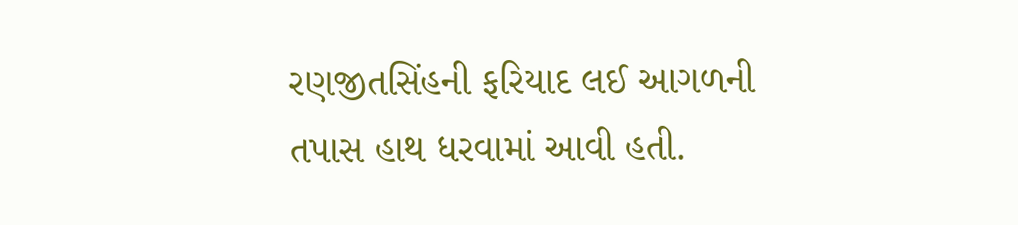રણજીતસિંહની ફરિયાદ લઈ આગળની તપાસ હાથ ધરવામાં આવી હતી.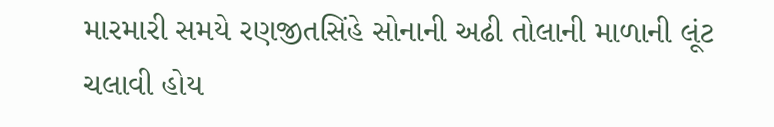મારમારી સમયે રણજીતસિંહે સોનાની અઢી તોલાની માળાની લૂંટ ચલાવી હોય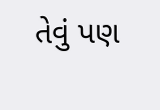તેવું પણ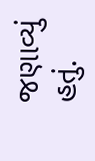જણાવ્યું હતું.